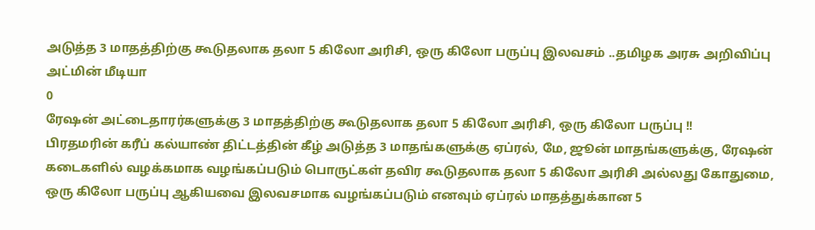அடுத்த 3 மாதத்திற்கு கூடுதலாக தலா 5 கிலோ அரிசி, ஒரு கிலோ பருப்பு இலவசம் ..தமிழக அரசு அறிவிப்பு
அட்மின் மீடியா
0
ரேஷன் அட்டைதாரர்களுக்கு 3 மாதத்திற்கு கூடுதலாக தலா 5 கிலோ அரிசி, ஒரு கிலோ பருப்பு !!
பிரதமரின் கரீப் கல்யாண் திட்டத்தின் கீழ் அடுத்த 3 மாதங்களுக்கு ஏப்ரல், மே, ஜூன் மாதங்களுக்கு, ரேஷன் கடைகளில் வழக்கமாக வழங்கப்படும் பொருட்கள் தவிர கூடுதலாக தலா 5 கிலோ அரிசி அல்லது கோதுமை, ஒரு கிலோ பருப்பு ஆகியவை இலவசமாக வழங்கப்படும் எனவும் ஏப்ரல் மாதத்துக்கான 5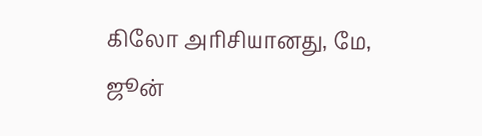கிலோ அரிசியானது, மே, ஜூன்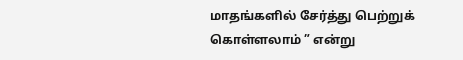மாதங்களில் சேர்த்து பெற்றுக் கொள்ளலாம் ” என்று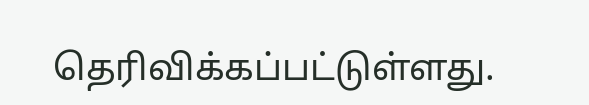தெரிவிக்கப்பட்டுள்ளது.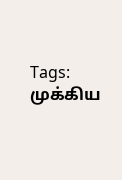Tags: முக்கிய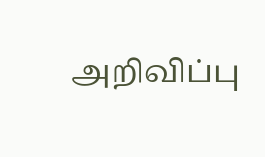அறிவிப்பு